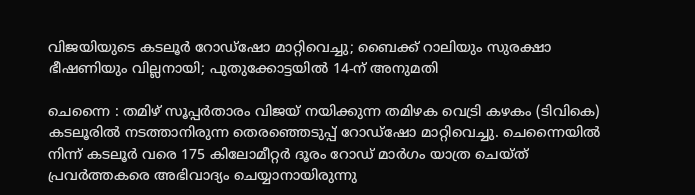വിജയിയുടെ കടലൂർ റോഡ്ഷോ മാറ്റിവെച്ചു; ബൈക്ക് റാലിയും സുരക്ഷാ ഭീഷണിയും വില്ലനായി; പുതുക്കോട്ടയിൽ 14-ന് അനുമതി

ചെന്നൈ : തമിഴ് സൂപ്പർതാരം വിജയ് നയിക്കുന്ന തമിഴക വെട്രി കഴകം (ടിവികെ) കടലൂരിൽ നടത്താനിരുന്ന തെരഞ്ഞെടുപ്പ് റോഡ്ഷോ മാറ്റിവെച്ചു. ചെന്നൈയിൽ നിന്ന് കടലൂർ വരെ 175 കിലോമീറ്റർ ദൂരം റോഡ് മാർഗം യാത്ര ചെയ്ത് പ്രവർത്തകരെ അഭിവാദ്യം ചെയ്യാനായിരുന്നു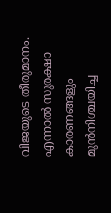വിജയുടെ തീരുമാനം. എന്നാൽ സുരക്ഷാ കാരണങ്ങളും മുൻനിശ്ചയിച്ച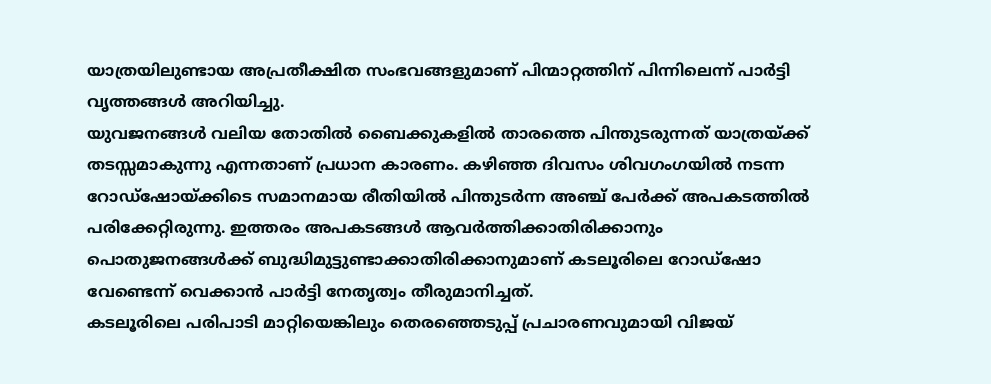യാത്രയിലുണ്ടായ അപ്രതീക്ഷിത സംഭവങ്ങളുമാണ് പിന്മാറ്റത്തിന് പിന്നിലെന്ന് പാർട്ടി വൃത്തങ്ങൾ അറിയിച്ചു.
യുവജനങ്ങൾ വലിയ തോതിൽ ബൈക്കുകളിൽ താരത്തെ പിന്തുടരുന്നത് യാത്രയ്ക്ക് തടസ്സമാകുന്നു എന്നതാണ് പ്രധാന കാരണം. കഴിഞ്ഞ ദിവസം ശിവഗംഗയിൽ നടന്ന റോഡ്ഷോയ്ക്കിടെ സമാനമായ രീതിയിൽ പിന്തുടർന്ന അഞ്ച് പേർക്ക് അപകടത്തിൽ പരിക്കേറ്റിരുന്നു. ഇത്തരം അപകടങ്ങൾ ആവർത്തിക്കാതിരിക്കാനും പൊതുജനങ്ങൾക്ക് ബുദ്ധിമുട്ടുണ്ടാക്കാതിരിക്കാനുമാണ് കടലൂരിലെ റോഡ്ഷോ വേണ്ടെന്ന് വെക്കാൻ പാർട്ടി നേതൃത്വം തീരുമാനിച്ചത്.
കടലൂരിലെ പരിപാടി മാറ്റിയെങ്കിലും തെരഞ്ഞെടുപ്പ് പ്രചാരണവുമായി വിജയ്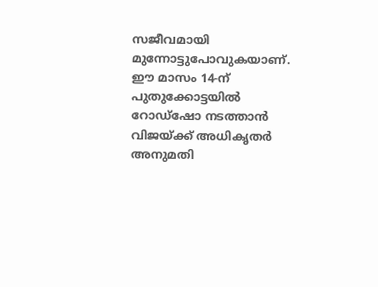സജീവമായി മുന്നോട്ടുപോവുകയാണ്. ഈ മാസം 14-ന് പുതുക്കോട്ടയിൽ റോഡ്ഷോ നടത്താൻ വിജയ്ക്ക് അധികൃതർ അനുമതി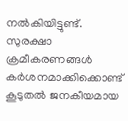നൽകിയിട്ടുണ്ട്. സുരക്ഷാ ക്രമീകരണങ്ങൾ കർശനമാക്കിക്കൊണ്ട് കൂടുതൽ ജനകീയമായ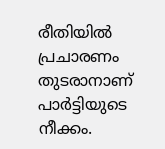രീതിയിൽ പ്രചാരണം തുടരാനാണ് പാർട്ടിയുടെ നീക്കം.